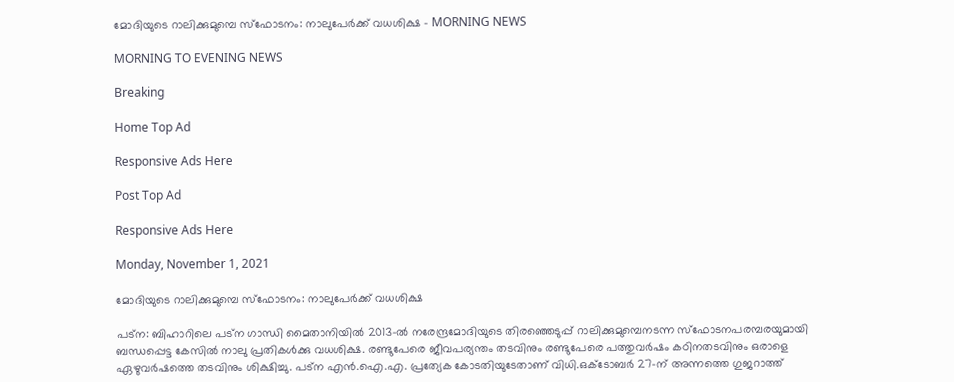മോദിയുടെ റാലിക്കുമുമ്പെ സ്ഫോടനം: നാലുപേർക്ക് വധശിക്ഷ - MORNING NEWS

MORNING TO EVENING NEWS

Breaking

Home Top Ad

Responsive Ads Here

Post Top Ad

Responsive Ads Here

Monday, November 1, 2021

മോദിയുടെ റാലിക്കുമുമ്പെ സ്ഫോടനം: നാലുപേർക്ക് വധശിക്ഷ

പട്ന: ബിഹാറിലെ പട്ന ഗാന്ധി മൈതാനിയിൽ 2013-ൽ നരേന്ദ്രമോദിയുടെ തിരഞ്ഞെടുപ്പ് റാലിക്കുമുമ്പെനടന്ന സ്ഫോടനപരമ്പരയുമായി ബന്ധപ്പെട്ട കേസിൽ നാലു പ്രതികൾക്കു വധശിക്ഷ. രണ്ടുപേരെ ജീവപര്യന്തം തടവിനും രണ്ടുപേരെ പത്തുവർഷം കഠിനതടവിനും ഒരാളെ ഏഴുവർഷത്തെ തടവിനും ശിക്ഷിച്ചു. പട്ന എൻ.ഐ.എ. പ്രത്യേക കോടതിയുടേതാണ് വിധി.ഒക്ടോബർ 27-ന് അന്നത്തെ ഗുജറാത്ത്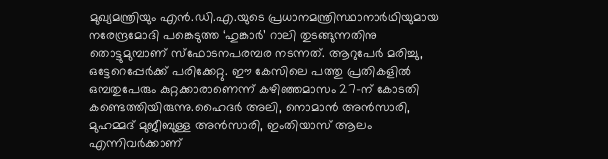മുഖ്യമന്ത്രിയും എൻ.ഡി.എ.യുടെ പ്രധാനമന്ത്രിസ്ഥാനാർഥിയുമായ നരേന്ദ്രമോദി പങ്കെടുത്ത ‘ഹുങ്കാർ’ റാലി തുടങ്ങുന്നതിനു തൊട്ടുമുമ്പാണ് സ്ഫോടനപരമ്പര നടന്നത്. ആറുപേർ മരിച്ചു, ഒട്ടേറെപ്പേർക്ക്‌ പരിക്കേറ്റു. ഈ കേസിലെ പത്തു പ്രതികളിൽ ഒമ്പതുപേരും കുറ്റക്കാരാണെന്ന് കഴിഞ്ഞമാസം 27-ന് കോടതി കണ്ടെത്തിയിരുന്നു.ഹൈദർ അലി, നൊമാൻ അൻസാരി, മുഹമ്മദ് മുജീബുള്ള അൻസാരി, ഇംതിയാസ് ആലം എന്നിവർക്കാണ്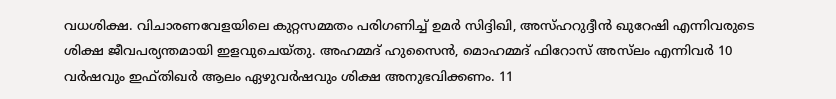വധശിക്ഷ. വിചാരണവേളയിലെ കുറ്റസമ്മതം പരിഗണിച്ച് ഉമർ സിദ്ദിഖി, അസ്ഹറുദ്ദീൻ ഖുറേഷി എന്നിവരുടെ ശിക്ഷ ജീവപര്യന്തമായി ഇളവുചെയ്തു. അഹമ്മദ് ഹുസൈൻ, മൊഹമ്മദ് ഫിറോസ് അസ്‌ലം എന്നിവർ 10 വർഷവും ഇഫ്തിഖർ ആലം ഏഴുവർഷവും ശിക്ഷ അനുഭവിക്കണം. 11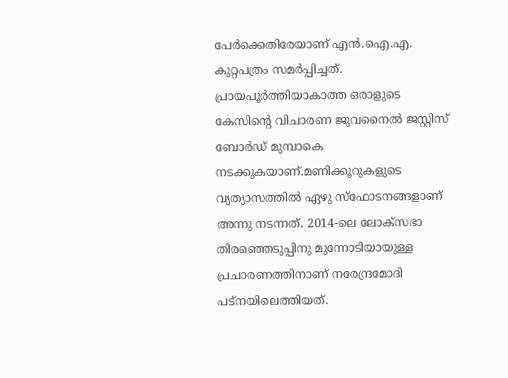പേർക്കെതിരേയാണ് എൻ.ഐ.എ. കുറ്റപത്രം സമർപ്പിച്ചത്. പ്രായപൂർത്തിയാകാത്ത ഒരാളുടെ കേസിന്റെ വിചാരണ ജുവനൈൽ ജസ്റ്റിസ് ബോർഡ് മുമ്പാകെ നടക്കുകയാണ്.മണിക്കൂറുകളുടെ വ്യത്യാസത്തിൽ ഏഴു സ്ഫോടനങ്ങളാണ് അന്നു നടന്നത്. 2014-ലെ ലോക്‌സഭാ തിരഞ്ഞെടുപ്പിനു മുന്നോടിയായുള്ള പ്രചാരണത്തിനാണ് നരേന്ദ്രമോദി പട്നയിലെത്തിയത്.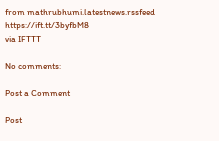from mathrubhumi.latestnews.rssfeed https://ift.tt/3byfbM8
via IFTTT

No comments:

Post a Comment

Post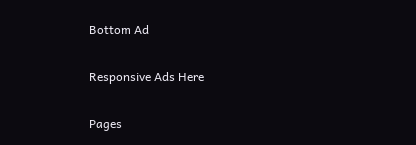Bottom Ad

Responsive Ads Here

Pages